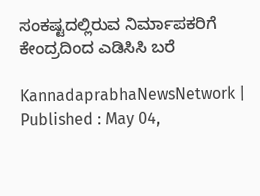ಸಂಕಷ್ಟದಲ್ಲಿರುವ ನಿರ್ಮಾಪಕರಿಗೆ ಕೇಂದ್ರದಿಂದ ಎಡಿಸಿಸಿ ಬರೆ

KannadaprabhaNewsNetwork |
Published : May 04,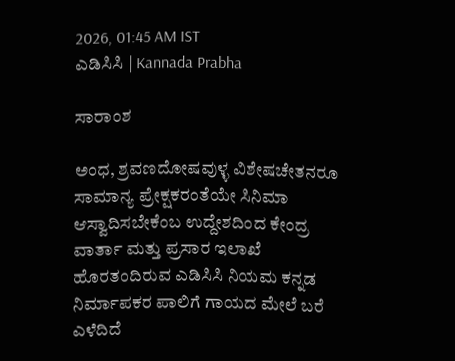2026, 01:45 AM IST
ಎಡಿಸಿಸಿ | Kannada Prabha

ಸಾರಾಂಶ

ಅಂಧ, ಶ್ರವಣದೋಷವುಳ್ಳ ವಿಶೇಷಚೇತನರೂ ಸಾಮಾನ್ಯ ಪ್ರೇಕ್ಷಕರಂತೆಯೇ ಸಿನಿಮಾ ಆಸ್ವಾದಿಸಬೇಕೆಂಬ ಉದ್ದೇಶದಿಂದ ಕೇಂದ್ರ ವಾರ್ತಾ ಮತ್ತು ಪ್ರಸಾರ ಇಲಾಖೆ ಹೊರತಂದಿರುವ ಎಡಿಸಿಸಿ ನಿಯಮ ಕನ್ನಡ ನಿರ್ಮಾಪಕರ ಪಾಲಿಗೆ ಗಾಯದ ಮೇಲೆ ಬರೆ ಎಳೆದಿದೆ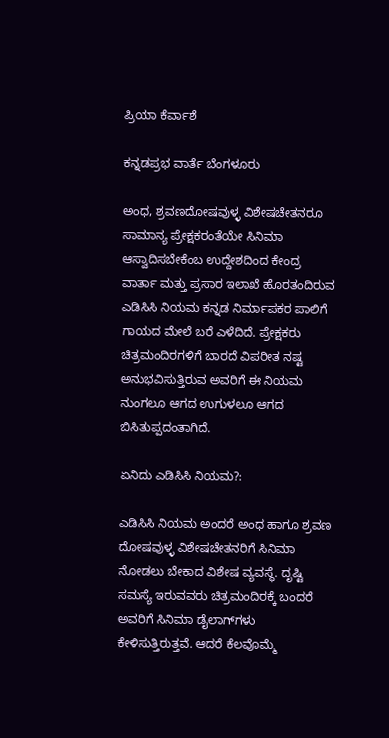ಪ್ರಿಯಾ ಕೆರ್ವಾಶೆ

ಕನ್ನಡಪ್ರಭ ವಾರ್ತೆ ಬೆಂಗಳೂರು

ಅಂಧ, ಶ್ರವಣದೋಷವುಳ್ಳ ವಿಶೇಷಚೇತನರೂ ಸಾಮಾನ್ಯ ಪ್ರೇಕ್ಷಕರಂತೆಯೇ ಸಿನಿಮಾ ಆಸ್ವಾದಿಸಬೇಕೆಂಬ ಉದ್ದೇಶದಿಂದ ಕೇಂದ್ರ ವಾರ್ತಾ ಮತ್ತು ಪ್ರಸಾರ ಇಲಾಖೆ ಹೊರತಂದಿರುವ ಎಡಿಸಿಸಿ ನಿಯಮ ಕನ್ನಡ ನಿರ್ಮಾಪಕರ ಪಾಲಿಗೆ ಗಾಯದ ಮೇಲೆ ಬರೆ ಎಳೆದಿದೆ. ಪ್ರೇಕ್ಷಕರು ಚಿತ್ರಮಂದಿರಗಳಿಗೆ ಬಾರದೆ ವಿಪರೀತ ನಷ್ಟ ಅನುಭವಿಸುತ್ತಿರುವ ಅವರಿಗೆ ಈ ನಿಯಮ ನುಂಗಲೂ ಆಗದ ಉಗುಳಲೂ ಆಗದ ಬಿಸಿತುಪ್ಪದಂತಾಗಿದೆ.

ಏನಿದು ಎಡಿಸಿಸಿ ನಿಯಮ?:

ಎಡಿಸಿಸಿ ನಿಯಮ ಅಂದರೆ ಅಂಧ ಹಾಗೂ ಶ್ರವಣ ದೋಷವುಳ್ಳ ವಿಶೇಷಚೇತನರಿಗೆ ಸಿನಿಮಾ ನೋಡಲು ಬೇಕಾದ ವಿಶೇಷ ವ್ಯವಸ್ಥೆ. ದೃಷ್ಟಿ ಸಮಸ್ಯೆ ಇರುವವರು ಚಿತ್ರಮಂದಿರಕ್ಕೆ ಬಂದರೆ ಅವರಿಗೆ ಸಿನಿಮಾ ಡೈಲಾಗ್‌ಗಳು ಕೇಳಿಸುತ್ತಿರುತ್ತವೆ. ಆದರೆ ಕೆಲವೊಮ್ಮೆ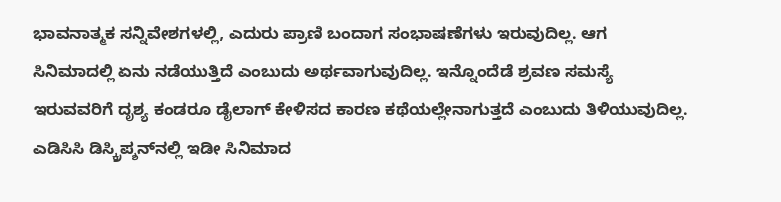ಭಾವನಾತ್ಮಕ ಸನ್ನಿವೇಶಗಳಲ್ಲಿ, ಎದುರು ಪ್ರಾಣಿ ಬಂದಾಗ ಸಂಭಾಷಣೆಗಳು ಇರುವುದಿಲ್ಲ. ಆಗ ಸಿನಿಮಾದಲ್ಲಿ ಏನು ನಡೆಯುತ್ತಿದೆ ಎಂಬುದು ಅರ್ಥವಾಗುವುದಿಲ್ಲ. ಇನ್ನೊಂದೆಡೆ ಶ್ರವಣ ಸಮಸ್ಯೆ ಇರುವವರಿಗೆ ದೃಶ್ಯ ಕಂಡರೂ ಡೈಲಾಗ್‌ ಕೇಳಿಸದ ಕಾರಣ ಕಥೆಯಲ್ಲೇನಾಗುತ್ತದೆ ಎಂಬುದು ತಿಳಿಯುವುದಿಲ್ಲ. ಎಡಿಸಿಸಿ ಡಿಸ್ಕ್ರಿಪ್ಶನ್‌ನಲ್ಲಿ ಇಡೀ ಸಿನಿಮಾದ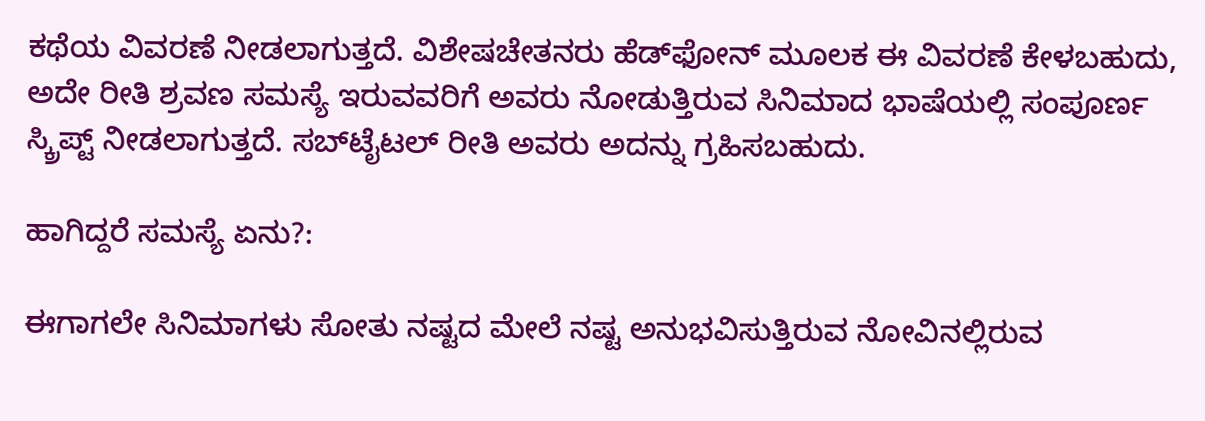ಕಥೆಯ ವಿವರಣೆ ನೀಡಲಾಗುತ್ತದೆ. ವಿಶೇಷಚೇತನರು ಹೆಡ್‌ಫೋನ್‌ ಮೂಲಕ ಈ ವಿವರಣೆ ಕೇಳಬಹುದು, ಅದೇ ರೀತಿ ಶ್ರವಣ ಸಮಸ್ಯೆ ಇರುವವರಿಗೆ ಅವರು ನೋಡುತ್ತಿರುವ ಸಿನಿಮಾದ ಭಾಷೆಯಲ್ಲಿ ಸಂಪೂರ್ಣ ಸ್ಕ್ರಿಪ್ಟ್‌ ನೀಡಲಾಗುತ್ತದೆ. ಸಬ್‌ಟೈಟಲ್‌ ರೀತಿ ಅವರು ಅದನ್ನು ಗ್ರಹಿಸಬಹುದು.

ಹಾಗಿದ್ದರೆ ಸಮಸ್ಯೆ ಏನು?:

ಈಗಾಗಲೇ ಸಿನಿಮಾಗಳು ಸೋತು ನಷ್ಟದ ಮೇಲೆ ನಷ್ಟ ಅನುಭವಿಸುತ್ತಿರುವ ನೋವಿನಲ್ಲಿರುವ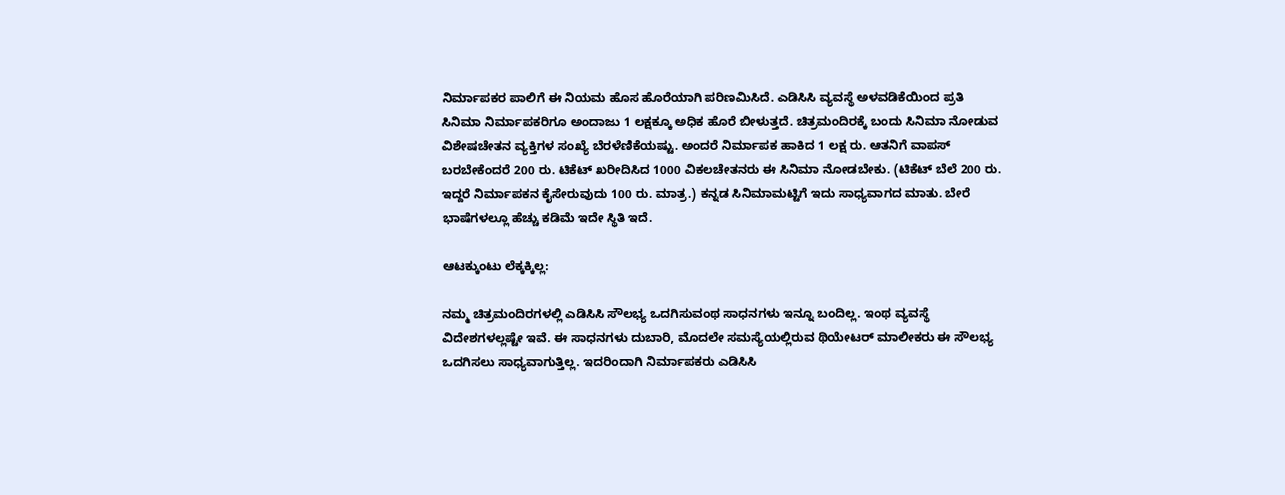ನಿರ್ಮಾಪಕರ ಪಾಲಿಗೆ ಈ ನಿಯಮ ಹೊಸ ಹೊರೆಯಾಗಿ ಪರಿಣಮಿಸಿದೆ. ಎಡಿಸಿಸಿ ವ್ಯವಸ್ಥೆ ಅಳವಡಿಕೆಯಿಂದ ಪ್ರತಿ ಸಿನಿಮಾ ನಿರ್ಮಾಪಕರಿಗೂ ಅಂದಾಜು 1 ಲಕ್ಷಕ್ಕೂ ಅಧಿಕ ಹೊರೆ ಬೀಳುತ್ತದೆ. ಚಿತ್ರಮಂದಿರಕ್ಕೆ ಬಂದು ಸಿನಿಮಾ ನೋಡುವ ವಿಶೇಷಚೇತನ ವ್ಯಕ್ತಿಗಳ ಸಂಖ್ಯೆ ಬೆರಳೆಣಿಕೆಯಷ್ಟು. ಅಂದರೆ ನಿರ್ಮಾಪಕ ಹಾಕಿದ 1 ಲಕ್ಷ ರು. ಆತನಿಗೆ ವಾಪಸ್‌ ಬರಬೇಕೆಂದರೆ 200 ರು. ಟಿಕೆಟ್‌ ಖರೀದಿಸಿದ 1000 ವಿಕಲಚೇತನರು ಈ ಸಿನಿಮಾ ನೋಡಬೇಕು. (ಟಿಕೆಟ್‌ ಬೆಲೆ 200 ರು. ಇದ್ದರೆ ನಿರ್ಮಾಪಕನ ಕೈಸೇರುವುದು 100 ರು. ಮಾತ್ರ.) ಕನ್ನಡ ಸಿನಿಮಾಮಟ್ಟಿಗೆ ಇದು ಸಾಧ್ಯವಾಗದ ಮಾತು. ಬೇರೆ ಭಾಷೆಗಳಲ್ಲೂ ಹೆಚ್ಚು ಕಡಿಮೆ ಇದೇ ಸ್ಥಿತಿ ಇದೆ.

ಆಟಕ್ಕುಂಟು ಲೆಕ್ಕಕ್ಕಿಲ್ಲ:

ನಮ್ಮ ಚಿತ್ರಮಂದಿರಗಳಲ್ಲಿ ಎಡಿಸಿಸಿ ಸೌಲಭ್ಯ ಒದಗಿಸುವಂಥ ಸಾಧನಗಳು ಇನ್ನೂ ಬಂದಿಲ್ಲ. ಇಂಥ ವ್ಯವಸ್ಥೆ ವಿದೇಶಗಳಲ್ಲಷ್ಟೇ ಇವೆ. ಈ ಸಾಧನಗಳು ದುಬಾರಿ, ಮೊದಲೇ ಸಮಸ್ಯೆಯಲ್ಲಿರುವ ಥಿಯೇಟರ್‌ ಮಾಲೀಕರು ಈ ಸೌಲಭ್ಯ ಒದಗಿಸಲು ಸಾಧ್ಯವಾಗುತ್ತಿಲ್ಲ. ಇದರಿಂದಾಗಿ ನಿರ್ಮಾಪಕರು ಎಡಿಸಿಸಿ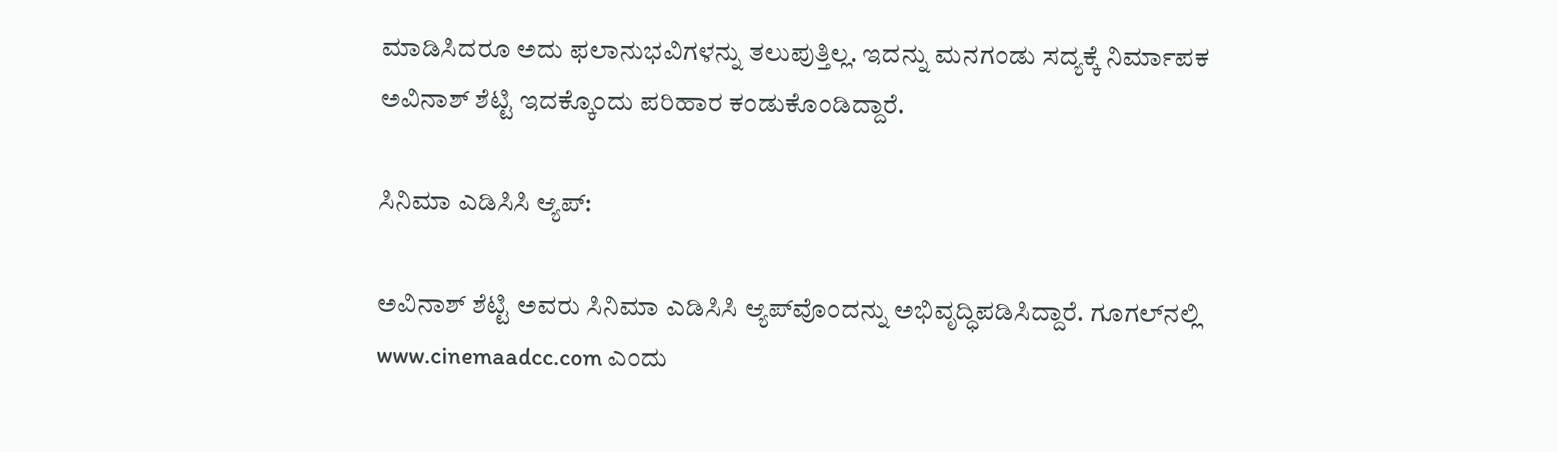ಮಾಡಿಸಿದರೂ ಅದು ಫಲಾನುಭವಿಗಳನ್ನು ತಲುಪುತ್ತಿಲ್ಲ. ಇದನ್ನು ಮನಗಂಡು ಸದ್ಯಕ್ಕೆ ನಿರ್ಮಾಪಕ ಅವಿನಾಶ್‌ ಶೆಟ್ಟಿ ಇದಕ್ಕೊಂದು ಪರಿಹಾರ ಕಂಡುಕೊಂಡಿದ್ದಾರೆ.

ಸಿನಿಮಾ ಎಡಿಸಿಸಿ ಆ್ಯಪ್‌:

ಅವಿನಾಶ್ ಶೆಟ್ಟಿ ಅವರು ಸಿನಿಮಾ ಎಡಿಸಿಸಿ ಆ್ಯಪ್‌ವೊಂದನ್ನು ಅಭಿವೃದ್ಧಿಪಡಿಸಿದ್ದಾರೆ. ಗೂಗಲ್‌ನಲ್ಲಿ www.cinemaadcc.com ಎಂದು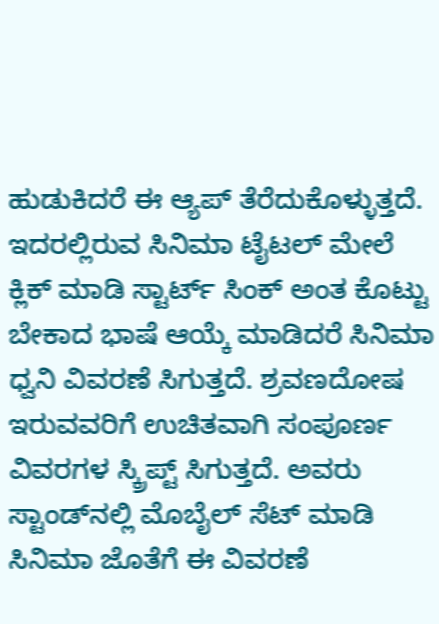ಹುಡುಕಿದರೆ ಈ ಆ್ಯಪ್‌ ತೆರೆದುಕೊಳ್ಳುತ್ತದೆ. ಇದರಲ್ಲಿರುವ ಸಿನಿಮಾ ಟೈಟಲ್‌ ಮೇಲೆ ಕ್ಲಿಕ್‌ ಮಾಡಿ ಸ್ಟಾರ್ಟ್‌ ಸಿಂಕ್‌ ಅಂತ ಕೊಟ್ಟು ಬೇಕಾದ ಭಾಷೆ ಆಯ್ಕೆ ಮಾಡಿದರೆ ಸಿನಿಮಾ ಧ್ವನಿ ವಿವರಣೆ ಸಿಗುತ್ತದೆ. ಶ್ರವಣದೋಷ ಇರುವವರಿಗೆ ಉಚಿತವಾಗಿ ಸಂಪೂರ್ಣ ವಿವರಗಳ ಸ್ಕ್ರಿಪ್ಟ್‌ ಸಿಗುತ್ತದೆ. ಅವರು ಸ್ಟಾಂಡ್‌ನಲ್ಲಿ ಮೊಬೈಲ್‌ ಸೆಟ್‌ ಮಾಡಿ ಸಿನಿಮಾ ಜೊತೆಗೆ ಈ ವಿವರಣೆ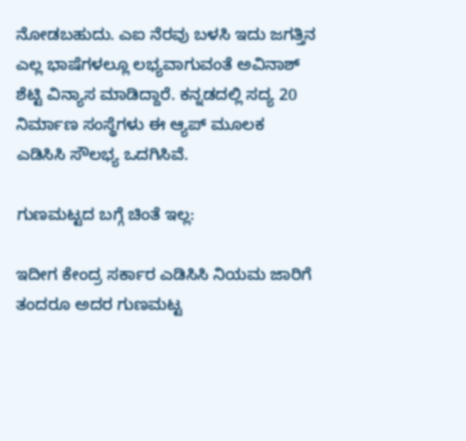ನೋಡಬಹುದು. ಎಐ ನೆರವು ಬಳಸಿ ಇದು ಜಗತ್ತಿನ ಎಲ್ಲ ಭಾಷೆಗಳಲ್ಲೂ ಲಭ್ಯವಾಗುವಂತೆ ಅವಿನಾಶ್‌ ಶೆಟ್ಟಿ ವಿನ್ಯಾಸ ಮಾಡಿದ್ದಾರೆ. ಕನ್ನಡದಲ್ಲಿ ಸದ್ಯ 20 ನಿರ್ಮಾಣ ಸಂಸ್ಥೆಗಳು ಈ ಆ್ಯಪ್‌ ಮೂಲಕ ಎಡಿಸಿಸಿ ಸೌಲಭ್ಯ ಒದಗಿಸಿವೆ.

ಗುಣಮಟ್ಟದ ಬಗ್ಗೆ ಚಿಂತೆ ಇಲ್ಲ:

ಇದೀಗ ಕೇಂದ್ರ ಸರ್ಕಾರ ಎಡಿಸಿಸಿ ನಿಯಮ ಜಾರಿಗೆ ತಂದರೂ ಅದರ ಗುಣಮಟ್ಟ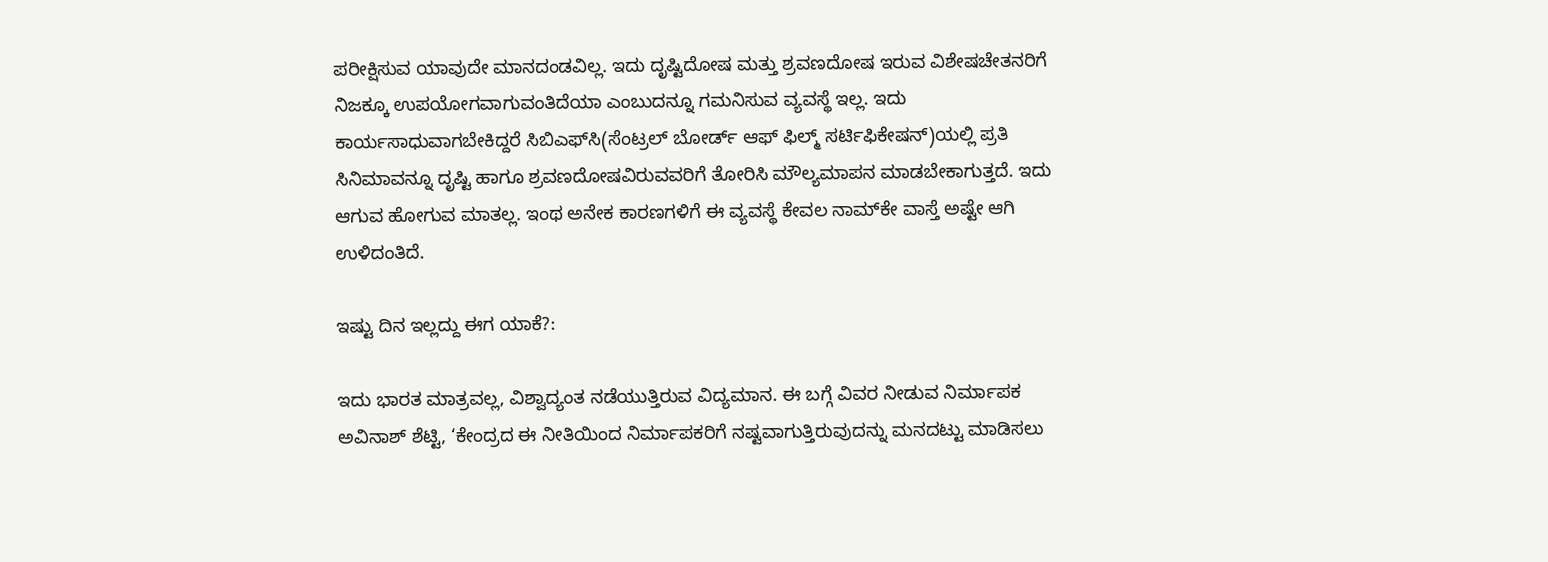ಪರೀಕ್ಷಿಸುವ ಯಾವುದೇ ಮಾನದಂಡವಿಲ್ಲ. ಇದು ದೃಷ್ಟಿದೋಷ ಮತ್ತು ಶ್ರವಣದೋಷ ಇರುವ ವಿಶೇಷಚೇತನರಿಗೆ ನಿಜಕ್ಕೂ ಉಪಯೋಗವಾಗುವಂತಿದೆಯಾ ಎಂಬುದನ್ನೂ ಗಮನಿಸುವ ವ್ಯವಸ್ಥೆ ಇಲ್ಲ. ಇದು ಕಾರ್ಯಸಾಧುವಾಗಬೇಕಿದ್ದರೆ ಸಿಬಿಎಫ್‌ಸಿ(ಸೆಂಟ್ರಲ್‌ ಬೋರ್ಡ್‌ ಆಫ್‌ ಫಿಲ್ಮ್‌ ಸರ್ಟಿಫಿಕೇಷನ್‌)ಯಲ್ಲಿ ಪ್ರತಿ ಸಿನಿಮಾವನ್ನೂ ದೃಷ್ಟಿ ಹಾಗೂ ಶ್ರವಣದೋಷವಿರುವವರಿಗೆ ತೋರಿಸಿ ಮೌಲ್ಯಮಾಪನ ಮಾಡಬೇಕಾಗುತ್ತದೆ. ಇದು ಆಗುವ ಹೋಗುವ ಮಾತಲ್ಲ. ಇಂಥ ಅನೇಕ ಕಾರಣಗಳಿಗೆ ಈ ವ್ಯವಸ್ಥೆ ಕೇವಲ ನಾಮ್‌ಕೇ ವಾಸ್ತೆ ಅಷ್ಟೇ ಆಗಿ ಉಳಿದಂತಿದೆ.

ಇಷ್ಟು ದಿನ ಇಲ್ಲದ್ದು ಈಗ ಯಾಕೆ?:

ಇದು ಭಾರತ ಮಾತ್ರವಲ್ಲ, ವಿಶ್ವಾದ್ಯಂತ ನಡೆಯುತ್ತಿರುವ ವಿದ್ಯಮಾನ. ಈ ಬಗ್ಗೆ ವಿವರ ನೀಡುವ ನಿರ್ಮಾಪಕ ಅವಿನಾಶ್‌ ಶೆಟ್ಟಿ, ‘ಕೇಂದ್ರದ ಈ ನೀತಿಯಿಂದ ನಿರ್ಮಾಪಕರಿಗೆ ನಷ್ಟವಾಗುತ್ತಿರುವುದನ್ನು ಮನದಟ್ಟು ಮಾಡಿಸಲು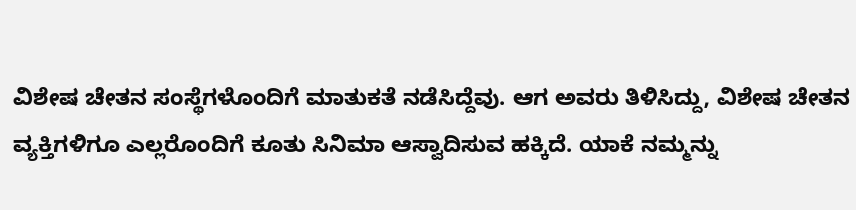ವಿಶೇಷ ಚೇತನ ಸಂಸ್ಥೆಗಳೊಂದಿಗೆ ಮಾತುಕತೆ ನಡೆಸಿದ್ದೆವು. ಆಗ ಅವರು ತಿಳಿಸಿದ್ದು, ವಿಶೇಷ ಚೇತನ ವ್ಯಕ್ತಿಗಳಿಗೂ ಎಲ್ಲರೊಂದಿಗೆ ಕೂತು ಸಿನಿಮಾ ಆಸ್ವಾದಿಸುವ ಹಕ್ಕಿದೆ. ಯಾಕೆ ನಮ್ಮನ್ನು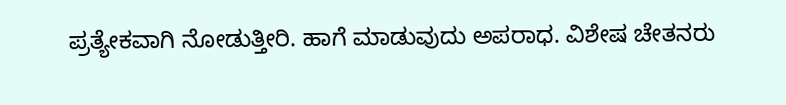ಪ್ರತ್ಯೇಕವಾಗಿ ನೋಡುತ್ತೀರಿ. ಹಾಗೆ ಮಾಡುವುದು ಅಪರಾಧ. ವಿಶೇಷ ಚೇತನರು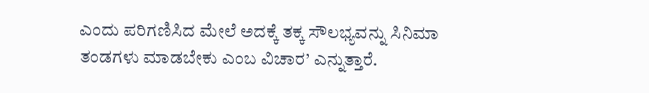ಎಂದು ಪರಿಗಣಿಸಿದ ಮೇಲೆ ಅದಕ್ಕೆ ತಕ್ಕ ಸೌಲಭ್ಯವನ್ನು ಸಿನಿಮಾ ತಂಡಗಳು ಮಾಡಬೇಕು ಎಂಬ ವಿಚಾರ’ ಎನ್ನುತ್ತಾರೆ.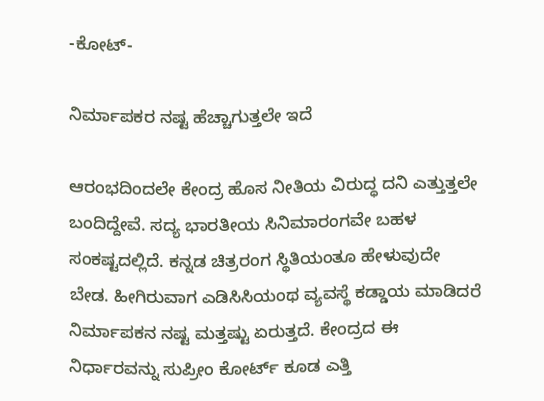-ಕೋಟ್‌-

ನಿರ್ಮಾಪಕರ ನಷ್ಟ ಹೆಚ್ಚಾಗುತ್ತಲೇ ಇದೆ

ಆರಂಭದಿಂದಲೇ ಕೇಂದ್ರ ಹೊಸ ನೀತಿಯ ವಿರುದ್ಧ ದನಿ ಎತ್ತುತ್ತಲೇ ಬಂದಿದ್ದೇವೆ. ಸದ್ಯ ಭಾರತೀಯ ಸಿನಿಮಾರಂಗವೇ ಬಹಳ ಸಂಕಷ್ಟದಲ್ಲಿದೆ. ಕನ್ನಡ ಚಿತ್ರರಂಗ ಸ್ಥಿತಿಯಂತೂ ಹೇಳುವುದೇ ಬೇಡ. ಹೀಗಿರುವಾಗ ಎಡಿಸಿಸಿಯಂಥ ವ್ಯವಸ್ಥೆ ಕಡ್ಡಾಯ ಮಾಡಿದರೆ ನಿರ್ಮಾಪಕನ ನಷ್ಟ ಮತ್ತಷ್ಟು ಏರುತ್ತದೆ. ಕೇಂದ್ರದ ಈ ನಿರ್ಧಾರವನ್ನು ಸುಪ್ರೀಂ ಕೋರ್ಟ್‌ ಕೂಡ ಎತ್ತಿ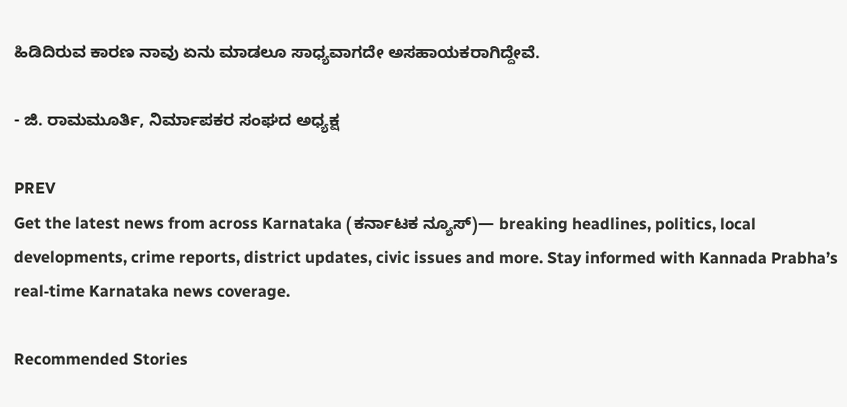ಹಿಡಿದಿರುವ ಕಾರಣ ನಾವು ಏನು ಮಾಡಲೂ ಸಾಧ್ಯವಾಗದೇ ಅಸಹಾಯಕರಾಗಿದ್ದೇವೆ.

- ಜಿ. ರಾಮಮೂರ್ತಿ, ನಿರ್ಮಾಪಕರ ಸಂಘದ ಅಧ್ಯಕ್ಷ

PREV
Get the latest news from across Karnataka (ಕರ್ನಾಟಕ ನ್ಯೂಸ್)— breaking headlines, politics, local developments, crime reports, district updates, civic issues and more. Stay informed with Kannada Prabha’s real‑time Karnataka news coverage.

Recommended Stories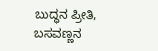ಬುದ್ಧನ ಪ್ರೀತಿ, ಬಸವಣ್ಣನ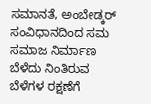ಸಮಾನತೆ, ಅಂಬೇಡ್ಕರ್ ಸಂವಿಧಾನದಿಂದ ಸಮ ಸಮಾಜ ನಿರ್ಮಾಣ
ಬೆಳೆದು ನಿಂತಿರುವ ಬೆಳೆಗಳ ರಕ್ಷಣೆಗೆ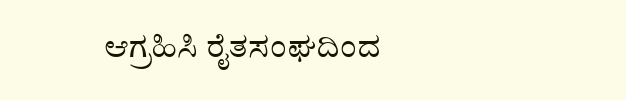ಆಗ್ರಹಿಸಿ ರೈತಸಂಘದಿಂದ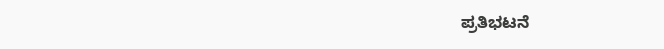ಪ್ರತಿಭಟನೆ